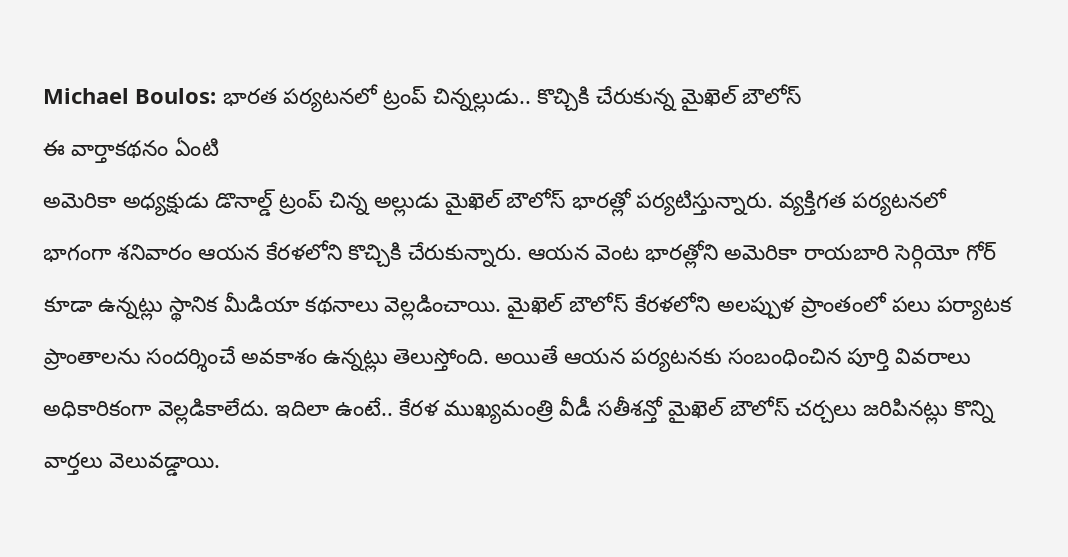Michael Boulos: భారత పర్యటనలో ట్రంప్ చిన్నల్లుడు.. కొచ్చికి చేరుకున్న మైఖెల్ బౌలోస్
ఈ వార్తాకథనం ఏంటి
అమెరికా అధ్యక్షుడు డొనాల్డ్ ట్రంప్ చిన్న అల్లుడు మైఖెల్ బౌలోస్ భారత్లో పర్యటిస్తున్నారు. వ్యక్తిగత పర్యటనలో భాగంగా శనివారం ఆయన కేరళలోని కొచ్చికి చేరుకున్నారు. ఆయన వెంట భారత్లోని అమెరికా రాయబారి సెర్గియో గోర్ కూడా ఉన్నట్లు స్థానిక మీడియా కథనాలు వెల్లడించాయి. మైఖెల్ బౌలోస్ కేరళలోని అలప్పుళ ప్రాంతంలో పలు పర్యాటక ప్రాంతాలను సందర్శించే అవకాశం ఉన్నట్లు తెలుస్తోంది. అయితే ఆయన పర్యటనకు సంబంధించిన పూర్తి వివరాలు అధికారికంగా వెల్లడికాలేదు. ఇదిలా ఉంటే.. కేరళ ముఖ్యమంత్రి వీడీ సతీశన్తో మైఖెల్ బౌలోస్ చర్చలు జరిపినట్లు కొన్ని వార్తలు వెలువడ్డాయి.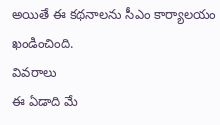అయితే ఈ కథనాలను సీఎం కార్యాలయం ఖండించింది.
వివరాలు
ఈ ఏడాది మే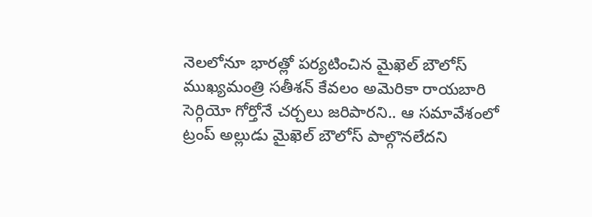నెలలోనూ భారత్లో పర్యటించిన మైఖెల్ బౌలోస్
ముఖ్యమంత్రి సతీశన్ కేవలం అమెరికా రాయబారి సెర్గియో గోర్తోనే చర్చలు జరిపారని.. ఆ సమావేశంలో ట్రంప్ అల్లుడు మైఖెల్ బౌలోస్ పాల్గొనలేదని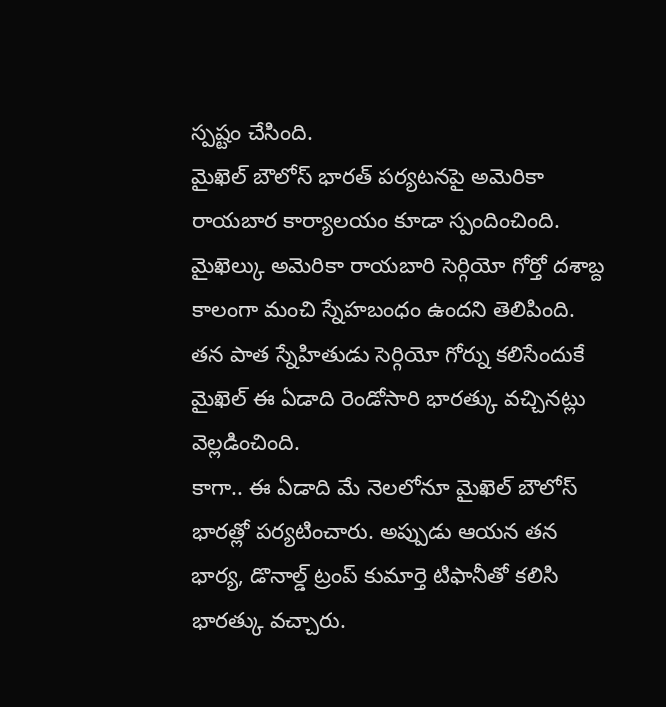స్పష్టం చేసింది.
మైఖెల్ బౌలోస్ భారత్ పర్యటనపై అమెరికా రాయబార కార్యాలయం కూడా స్పందించింది. మైఖెల్కు అమెరికా రాయబారి సెర్గియో గోర్తో దశాబ్ద కాలంగా మంచి స్నేహబంధం ఉందని తెలిపింది.
తన పాత స్నేహితుడు సెర్గియో గోర్ను కలిసేందుకే మైఖెల్ ఈ ఏడాది రెండోసారి భారత్కు వచ్చినట్లు వెల్లడించింది.
కాగా.. ఈ ఏడాది మే నెలలోనూ మైఖెల్ బౌలోస్ భారత్లో పర్యటించారు. అప్పుడు ఆయన తన భార్య, డొనాల్డ్ ట్రంప్ కుమార్తె టిఫానీతో కలిసి భారత్కు వచ్చారు.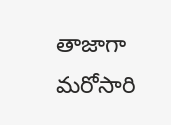తాజాగా మరోసారి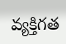వ్యక్తిగత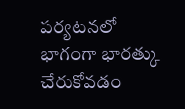పర్యటనలో భాగంగా భారత్కు చేరుకోవడం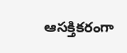ఆసక్తికరంగా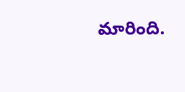మారింది.